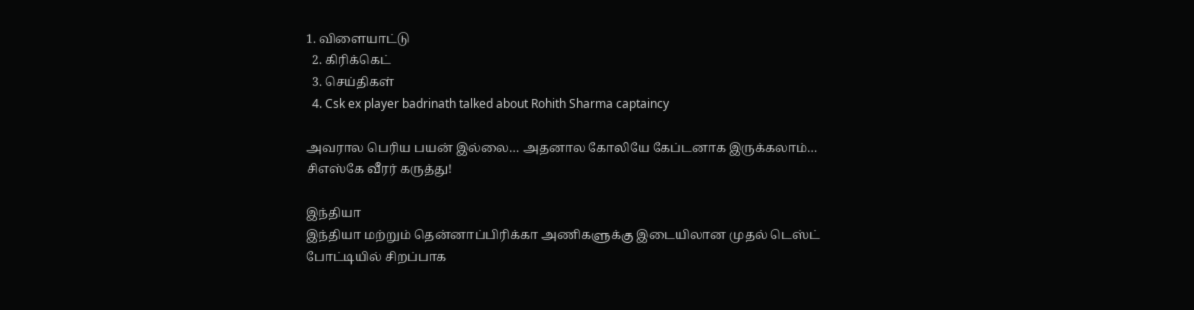1. விளையாட்டு
  2. கிரிக்கெட்
  3. செய்திகள்
  4. Csk ex player badrinath talked about Rohith Sharma captaincy

அவரால பெரிய பயன் இல்லை… அதனால கோலியே கேப்டனாக இருக்கலாம்… சிஎஸ்கே வீரர் கருத்து!

இந்தியா
இந்தியா மற்றும் தென்னாப்பிரிக்கா அணிகளுக்கு இடையிலான முதல் டெஸ்ட் போட்டியில் சிறப்பாக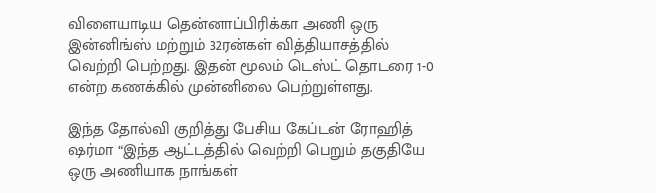விளையாடிய தென்னாப்பிரிக்கா அணி ஒரு இன்னிங்ஸ் மற்றும் 32ரன்கள் வித்தியாசத்தில் வெற்றி பெற்றது. இதன் மூலம் டெஸ்ட் தொடரை 1-0 என்ற கணக்கில் முன்னிலை பெற்றுள்ளது.

இந்த தோல்வி குறித்து பேசிய கேப்டன் ரோஹித் ஷர்மா “இந்த ஆட்டத்தில் வெற்றி பெறும் தகுதியே ஒரு அணியாக நாங்கள்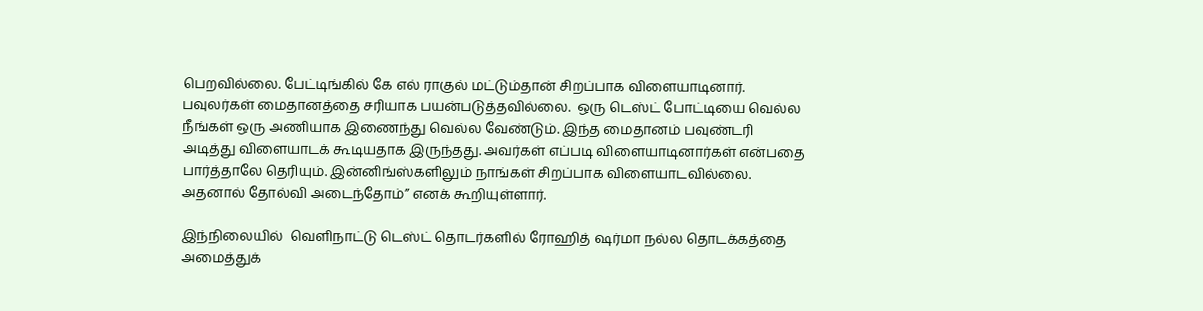பெறவில்லை. பேட்டிங்கில் கே எல் ராகுல் மட்டும்தான் சிறப்பாக விளையாடினார். பவுலர்கள் மைதானத்தை சரியாக பயன்படுத்தவில்லை.  ஒரு டெஸ்ட் போட்டியை வெல்ல நீங்கள் ஒரு அணியாக இணைந்து வெல்ல வேண்டும். இந்த மைதானம் பவுண்டரி அடித்து விளையாடக் கூடியதாக இருந்தது. அவர்கள் எப்படி விளையாடினார்கள் என்பதை பார்த்தாலே தெரியும். இன்னிங்ஸ்களிலும் நாங்கள் சிறப்பாக விளையாடவில்லை. அதனால் தோல்வி அடைந்தோம்” எனக் கூறியுள்ளார்.

இந்நிலையில்  வெளிநாட்டு டெஸ்ட் தொடர்களில் ரோஹித் ஷர்மா நல்ல தொடக்கத்தை அமைத்துக்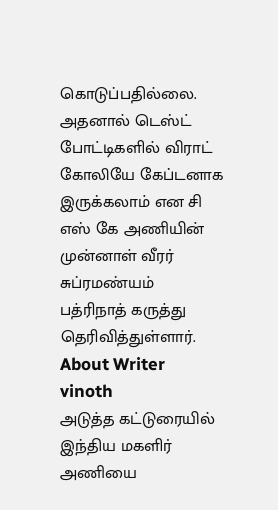கொடுப்பதில்லை. அதனால் டெஸ்ட் போட்டிகளில் விராட் கோலியே கேப்டனாக இருக்கலாம் என சி எஸ் கே அணியின் முன்னாள் வீரர் சுப்ரமண்யம் பத்ரிநாத் கருத்து தெரிவித்துள்ளார்.
About Writer
vinoth
அடுத்த கட்டுரையில்
இந்திய மகளிர் அணியை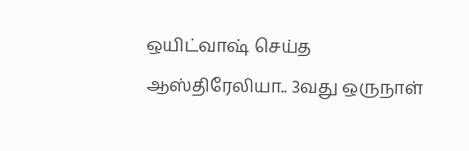ஒயிட்வாஷ் செய்த ஆஸ்திரேலியா.. 3வது ஒருநாள்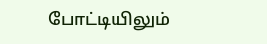போட்டியிலும்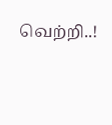வெற்றி..!